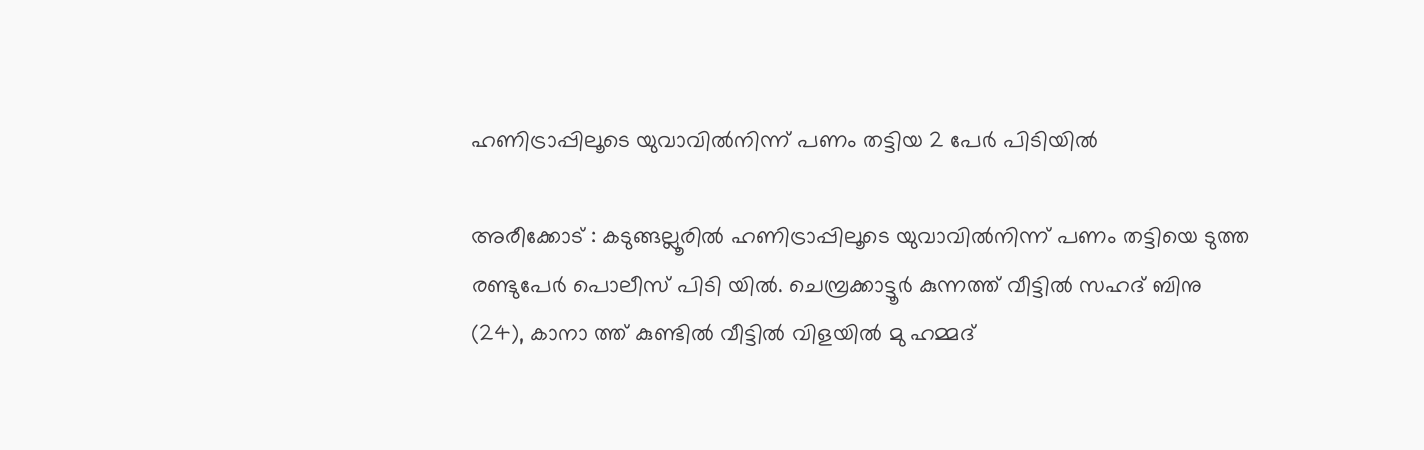ഹണിട്രാപ്പിലൂടെ യുവാവില്‍നിന്ന് പണം തട്ടിയ 2 പേര്‍ പിടിയില്‍

അരീക്കോട് : കടുങ്ങല്ലൂരില്‍ ഹണിട്രാപ്പിലൂടെ യുവാവില്‍നിന്ന് പണം തട്ടിയെ ടുത്ത രണ്ടുപേര്‍ പൊലീസ് പിടി യില്‍. ചെമ്പ്രക്കാട്ടൂര്‍ കുന്നത്ത് വീട്ടില്‍ സഹദ് ബിനു (24), കാനാ ത്ത് കുണ്ടില്‍ വീട്ടില്‍ വിളയില്‍ മു ഹമ്മദ്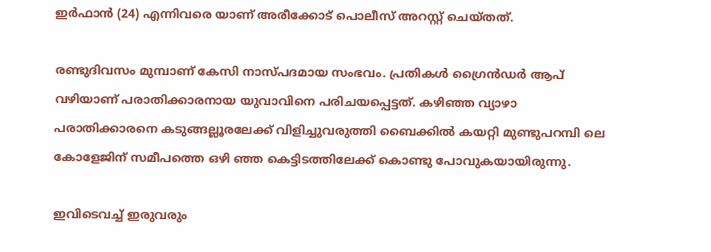ഇര്‍ഫാന്‍ (24) എന്നിവരെ യാണ് അരീക്കോട് പൊലീസ് അറസ്റ്റ് ചെയ്തത്.

രണ്ടുദിവസം മുമ്പാണ് കേസി നാസ്പദമായ സംഭവം. പ്രതികള്‍ ഗ്രൈന്‍ഡര്‍ ആപ് വഴിയാണ് പരാതിക്കാരനായ യുവാവിനെ പരിചയപ്പെട്ടത്. കഴിഞ്ഞ വ്യാഴാ പരാതിക്കാരനെ കടുങ്ങല്ലൂരലേക്ക് വിളിച്ചുവരുത്തി ബൈക്കില്‍ കയറ്റി മുണ്ടുപറമ്പി ലെ കോളേജിന് സമീപത്തെ ഒഴി ഞ്ഞ കെട്ടിടത്തിലേക്ക് കൊണ്ടു പോവുകയായിരുന്നു.

ഇവിടെവച്ച് ഇരുവരും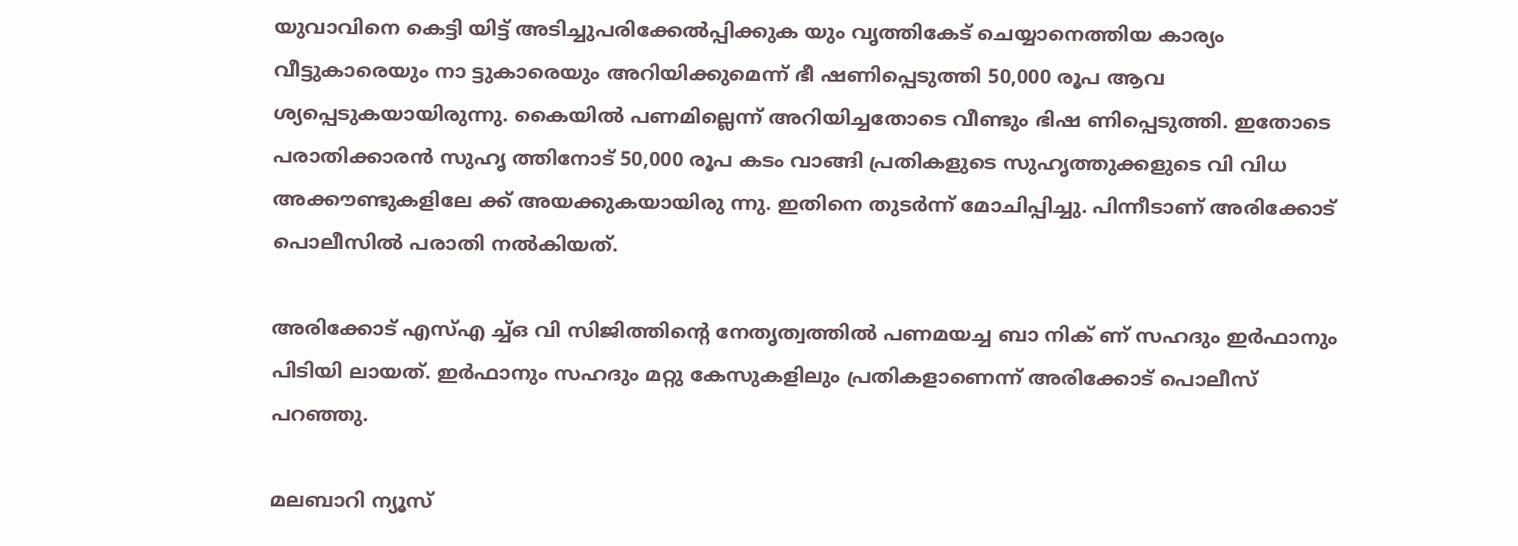യുവാവിനെ കെട്ടി യിട്ട് അടിച്ചുപരിക്കേല്‍പ്പിക്കുക യും വൃത്തികേട് ചെയ്യാനെത്തിയ കാര്യം വീട്ടുകാരെയും നാ ട്ടുകാരെയും അറിയിക്കുമെന്ന് ഭീ ഷണിപ്പെടുത്തി 50,000 രൂപ ആവ ശ്യപ്പെടുകയായിരുന്നു. കൈയില്‍ പണമില്ലെന്ന് അറിയിച്ചതോടെ വീണ്ടും ഭിഷ ണിപ്പെടുത്തി. ഇതോടെ പരാതിക്കാരന്‍ സുഹൃ ത്തിനോട് 50,000 രൂപ കടം വാങ്ങി പ്രതികളുടെ സുഹൃത്തുക്കളുടെ വി വിധ അക്കൗണ്ടുകളിലേ ക്ക് അയക്കുകയായിരു ന്നു. ഇതിനെ തുടര്‍ന്ന് മോചിപ്പിച്ചു. പിന്നീടാണ് അരിക്കോട് പൊലീസില്‍ പരാതി നല്‍കിയത്.

അരിക്കോട് എസ്എ ച്ച്ഒ വി സിജിത്തിന്റെ നേതൃത്വത്തില്‍ പണമയച്ച ബാ നിക് ണ് സഹദും ഇര്‍ഫാനും പിടിയി ലായത്. ഇര്‍ഫാനും സഹദും മറ്റു കേസുകളിലും പ്രതികളാണെന്ന് അരിക്കോട് പൊലീസ് പറഞ്ഞു.

മലബാറി ന്യൂസ്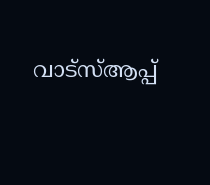വാട്‌സ്ആപ്പ്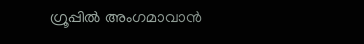ഗ്രൂപ്പില്‍ അംഗമാവാന്‍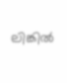ലിങ്കില്‍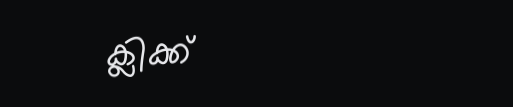ക്ലിക്ക്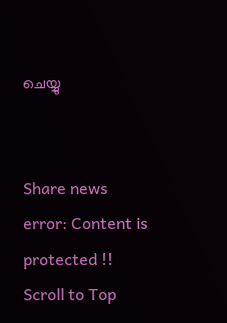ചെയ്യു


Share news
error: Content is protected !!
Scroll to Top